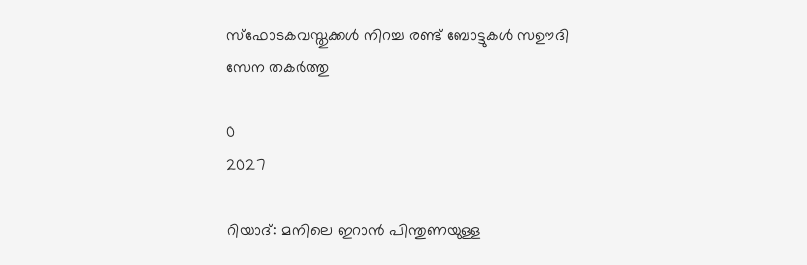സ്ഫോടകവസ്തുക്കൾ നിറച്ച രണ്ട് ബോട്ടുകൾ സഊദി സേന തകർത്തു

0
2027

റിയാദ്: മനിലെ ഇറാൻ പിന്തുണയുള്ള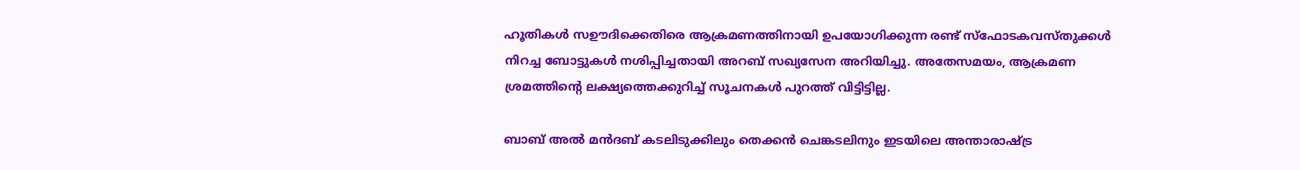ഹൂതികൾ സഊദിക്കെതിരെ ആക്രമണത്തിനായി ഉപയോഗിക്കുന്ന രണ്ട് സ്ഫോടകവസ്തുക്കൾ നിറച്ച ബോട്ടുകൾ നശിപ്പിച്ചതായി അറബ് സഖ്യസേന അറിയിച്ചു. അതേസമയം, ആക്രമണ ശ്രമത്തിന്റെ ലക്ഷ്യത്തെക്കുറിച്ച് സൂചനകൾ പുറത്ത് വിട്ടിട്ടില്ല.

ബാബ് അൽ മൻദബ് കടലിടുക്കിലും തെക്കൻ ചെങ്കടലിനും ഇടയിലെ അന്താരാഷ്‌ട്ര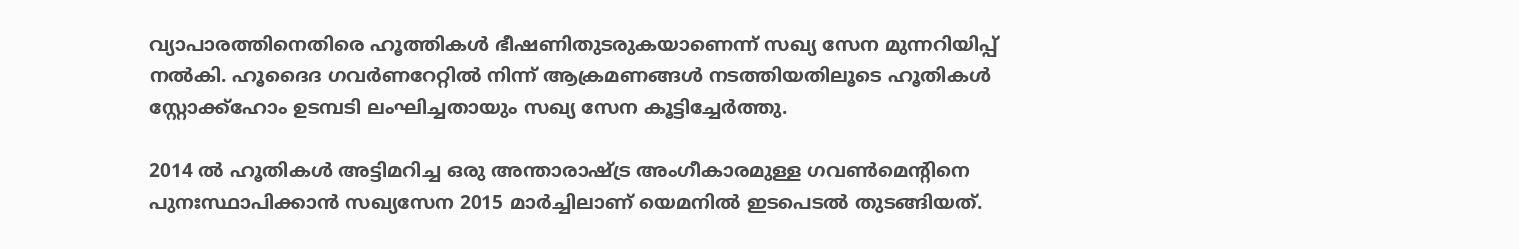വ്യാപാരത്തിനെതിരെ ഹൂത്തികൾ ഭീഷണിതുടരുകയാണെന്ന് സഖ്യ സേന മുന്നറിയിപ്പ് നൽകി. ഹൂദൈദ ഗവർണറേറ്റിൽ നിന്ന് ആക്രമണങ്ങൾ നടത്തിയതിലൂടെ ഹൂതികൾ സ്റ്റോക്ക്ഹോം ഉടമ്പടി ലംഘിച്ചതായും സഖ്യ സേന കൂട്ടിച്ചേർത്തു.

2014 ൽ ഹൂതികൾ അട്ടിമറിച്ച ഒരു അന്താരാഷ്ട്ര അംഗീകാരമുള്ള ഗവൺമെന്റിനെ പുനഃസ്ഥാപിക്കാൻ സഖ്യസേന 2015 മാർച്ചിലാണ് യെമനിൽ ഇടപെടൽ തുടങ്ങിയത്.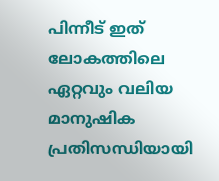പിന്നീട് ഇത് ലോകത്തിലെ ഏറ്റവും വലിയ മാനുഷിക പ്രതിസന്ധിയായി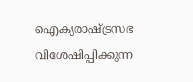ഐക്യരാഷ്ട്രസഭ വിശേഷിപ്പിക്കുന്ന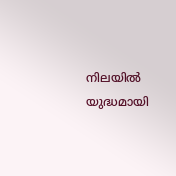നിലയിൽ യുദ്ധമായി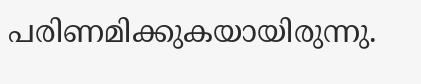പരിണമിക്കുകയായിരുന്നു.